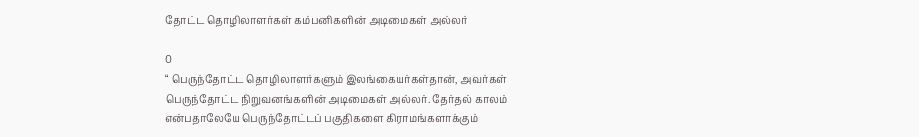தோட்ட தொழிலாளர்கள் கம்பனிகளின் அடிமைகள் அல்லர்

0
“ பெருந்தோட்ட தொழிலாளர்களும் இலங்கையர்கள்தான், அவர்கள் பெருந்தோட்ட நிறுவனங்களின் அடிமைகள் அல்லர். தேர்தல் காலம் என்பதாலேயே பெருந்தோட்டப் பகுதிகளை கிராமங்களாக்கும்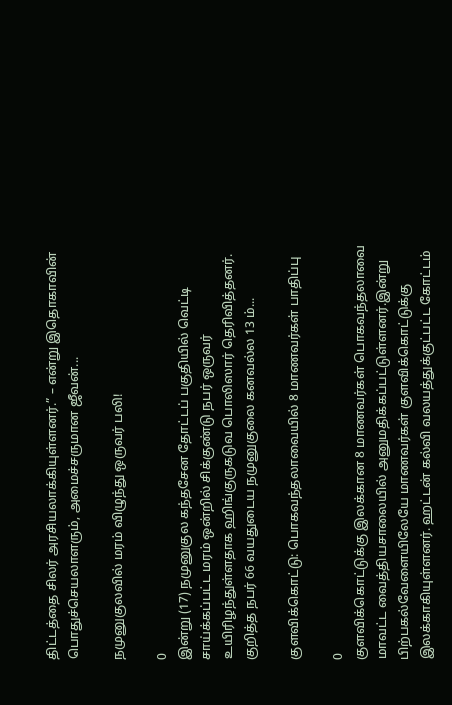திட்டத்தை சிலர் அரசியலாக்கியுள்ளனர்.” – என்று இதொகாவின் பொதுச்செயலாளரும், அமைச்சருமான ஜீவன்...

நமுனுகுலவில் மரம் விழுந்து ஒருவர் பலி!

0
இன்று (17) நமுனுகுல கந்தசேன தோட்டப் பகுதியில் வெட்டி சாய்க்கப்பட்ட மரம் ஒன்றில் சிக்குண்டு நபர் ஒருவர் உயிரிழந்துள்ளதாக ஹிங்குருகடுவ பொலிஸார் தெரிவித்தனர். குறித்த நபர் 66 வயதுடைய நமுனுகுலை கனவல்ல 13 ம்...

குளவிக்கொட்டு: பொகவந்தலாவையில் 8 மாணவர்கள் பாதிப்பு

0
குளவிக்கொட்டுக்கு இலக்கான 8 மாணவர்கள் பொகவந்தலாவை மாவட்ட வைத்தியசாலையில் அனுமதிக்கப்பட்டுள்ளனர்.இன்று பிற்பகல்வேளையிலேயே மாணவர்கள் குளவிக்கொட்டுக்கு இலக்காகியுள்ளனர். ஹட்டன் கல்வி வலயத்துக்குட்பட்ட கோட்டம்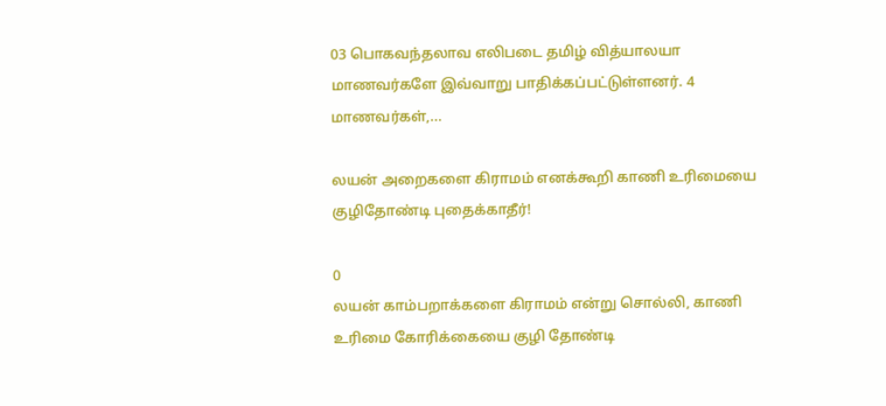03 பொகவந்தலாவ எலிபடை தமிழ் வித்யாலயா மாணவர்களே இவ்வாறு பாதிக்கப்பட்டுள்ளனர். 4 மாணவர்கள்,...

லயன் அறைகளை கிராமம் எனக்கூறி காணி உரிமையை குழிதோண்டி புதைக்காதீர்!

0
லயன் காம்பறாக்களை கிராமம் என்று சொல்லி, காணி உரிமை கோரிக்கையை குழி தோண்டி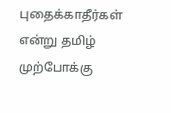புதைக்காதீர்கள் என்று தமிழ் முற்போக்கு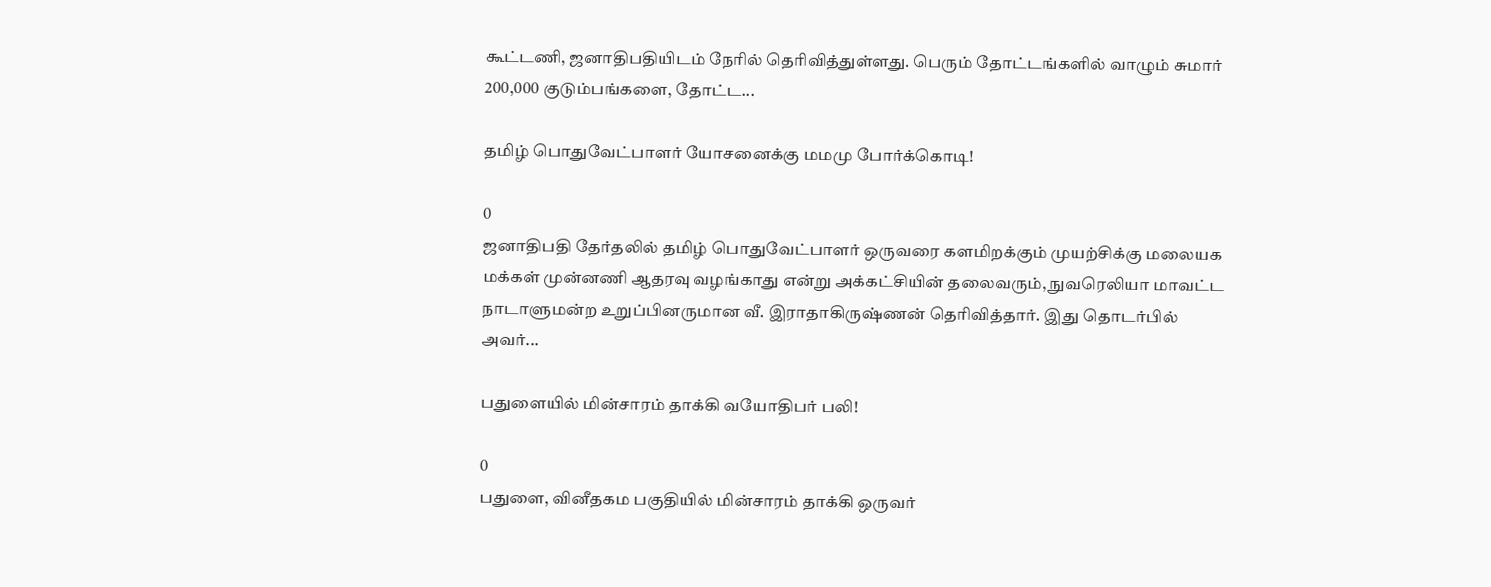கூட்டணி, ஜனாதிபதியிடம் நேரில் தெரிவித்துள்ளது. பெரும் தோட்டங்களில் வாழும் சுமார் 200,000 குடும்பங்களை, தோட்ட...

தமிழ் பொதுவேட்பாளர் யோசனைக்கு மமமு போர்க்கொடி!

0
ஜனாதிபதி தேர்தலில் தமிழ் பொதுவேட்பாளர் ஒருவரை களமிறக்கும் முயற்சிக்கு மலையக மக்கள் முன்னணி ஆதரவு வழங்காது என்று அக்கட்சியின் தலைவரும், நுவரெலியா மாவட்ட நாடாளுமன்ற உறுப்பினருமான வீ. இராதாகிருஷ்ணன் தெரிவித்தார். இது தொடர்பில் அவர்...

பதுளையில் மின்சாரம் தாக்கி வயோதிபர் பலி!

0
பதுளை, வினீதகம பகுதியில் மின்சாரம் தாக்கி ஒருவர்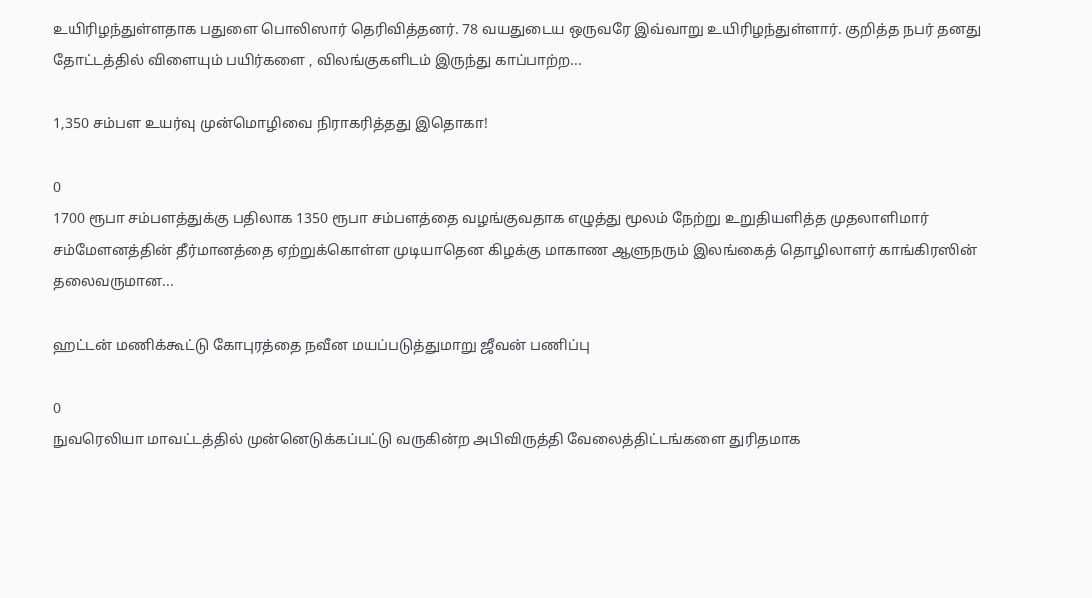உயிரிழந்துள்ளதாக பதுளை பொலிஸார் தெரிவித்தனர். 78 வயதுடைய ஒருவரே இவ்வாறு உயிரிழந்துள்ளார். குறித்த நபர் தனது தோட்டத்தில் விளையும் பயிர்களை , விலங்குகளிடம் இருந்து காப்பாற்ற...

1,350 சம்பள உயர்வு முன்மொழிவை நிராகரித்தது இதொகா!

0
1700 ரூபா சம்பளத்துக்கு பதிலாக 1350 ரூபா சம்பளத்தை வழங்குவதாக எழுத்து மூலம் நேற்று உறுதியளித்த முதலாளிமார் சம்மேளனத்தின் தீர்மானத்தை ஏற்றுக்கொள்ள முடியாதென கிழக்கு மாகாண ஆளுநரும் இலங்கைத் தொழிலாளர் காங்கிரஸின் தலைவருமான...

ஹட்டன் மணிக்கூட்டு கோபுரத்தை நவீன மயப்படுத்துமாறு ஜீவன் பணிப்பு

0
நுவரெலியா மாவட்டத்தில் முன்னெடுக்கப்பட்டு வருகின்ற அபிவிருத்தி வேலைத்திட்டங்களை துரிதமாக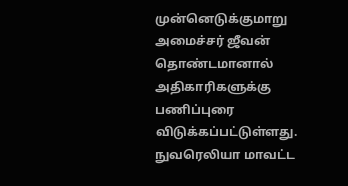முன்னெடுக்குமாறு அமைச்சர் ஜீவன் தொண்டமானால் அதிகாரிகளுக்கு பணிப்புரை விடுக்கப்பட்டுள்ளது. நுவரெலியா மாவட்ட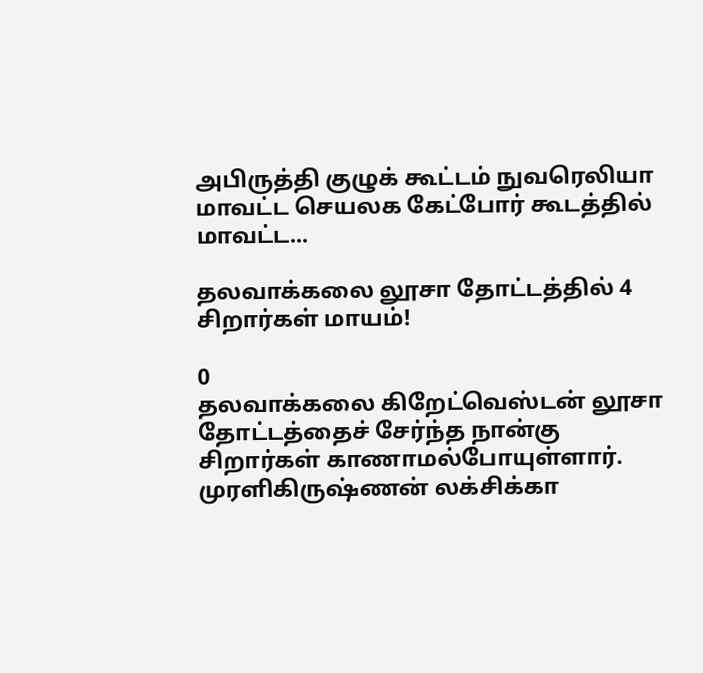அபிருத்தி குழுக் கூட்டம் நுவரெலியா மாவட்ட செயலக கேட்போர் கூடத்தில் மாவட்ட...

தலவாக்கலை லூசா தோட்டத்தில் 4 சிறார்கள் மாயம்!

0
தலவாக்கலை கிறேட்வெஸ்டன் லூசா தோட்டத்தைச் சேர்ந்த நான்கு சிறார்கள் காணாமல்போயுள்ளார். முரளிகிருஷ்ணன் லக்சிக்கா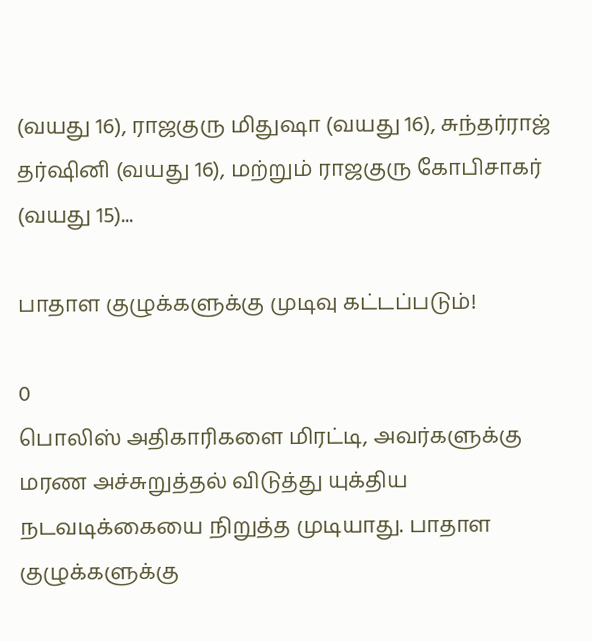(வயது 16), ராஜகுரு மிதுஷா (வயது 16), சுந்தர்ராஜ் தர்ஷினி (வயது 16), மற்றும் ராஜகுரு கோபிசாகர் (வயது 15)...

பாதாள குழுக்களுக்கு முடிவு கட்டப்படும்!

0
பொலிஸ் அதிகாரிகளை மிரட்டி, அவர்களுக்கு மரண அச்சுறுத்தல் விடுத்து யுக்திய நடவடிக்கையை நிறுத்த முடியாது. பாதாள குழுக்களுக்கு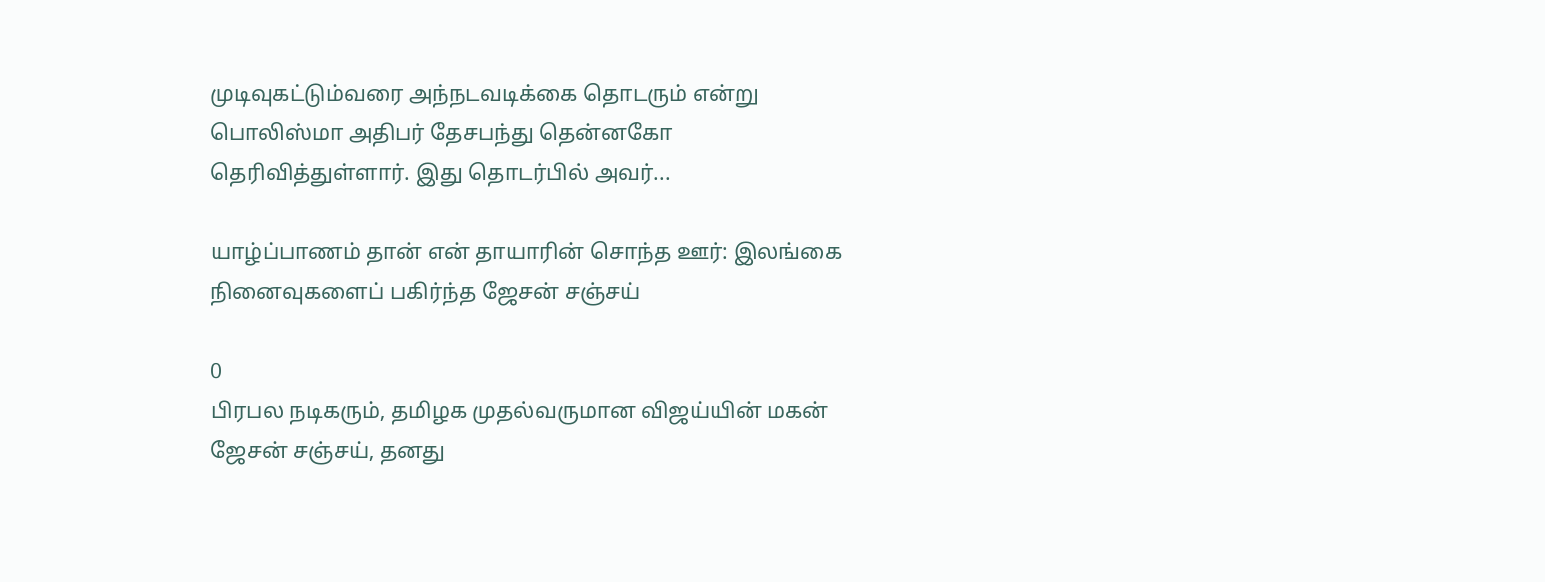முடிவுகட்டும்வரை அந்நடவடிக்கை தொடரும் என்று பொலிஸ்மா அதிபர் தேசபந்து தென்னகோ தெரிவித்துள்ளார். இது தொடர்பில் அவர்...

யாழ்ப்பாணம் தான் என் தாயாரின் சொந்த ஊர்: இலங்கை நினைவுகளைப் பகிர்ந்த ஜேசன் சஞ்சய்

0
பிரபல நடிகரும், தமிழக முதல்வருமான விஜய்யின் மகன் ஜேசன் சஞ்சய், தனது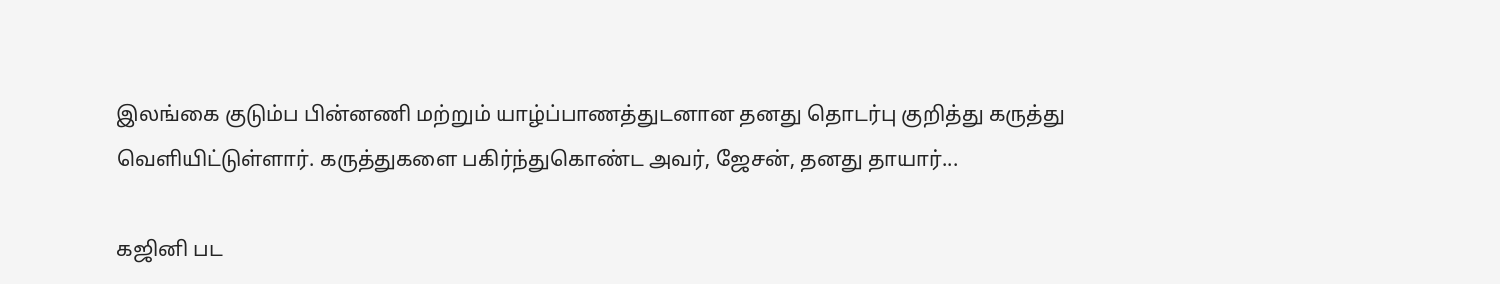இலங்கை குடும்ப பின்னணி மற்றும் யாழ்ப்பாணத்துடனான தனது தொடர்பு குறித்து கருத்து வெளியிட்டுள்ளார். கருத்துகளை பகிர்ந்துகொண்ட அவர், ஜேசன், தனது தாயார்...

கஜினி பட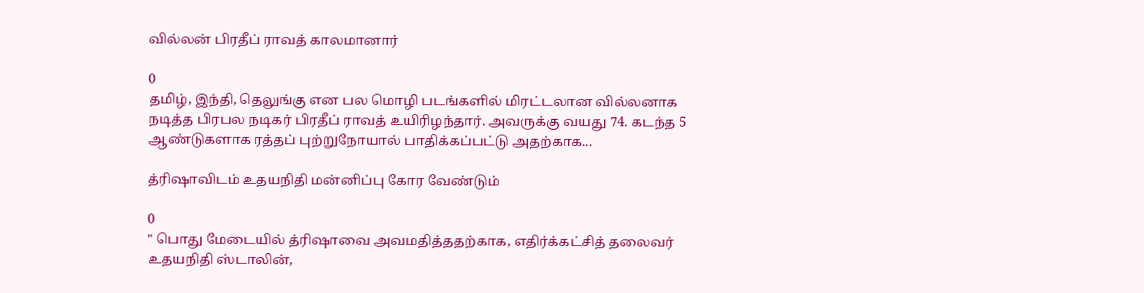வில்லன் பிரதீப் ராவத் காலமானார்

0
தமிழ், இந்தி, தெலுங்கு என பல மொழி படங்களில் மிரட்டலான வில்லனாக நடித்த பிரபல நடிகர் பிரதீப் ராவத் உயிரிழந்தார். அவருக்கு வயது 74. கடந்த 5 ஆண்டுகளாக ரத்தப் புற்றுநோயால் பாதிக்கப்பட்டு அதற்காக...

த்ரிஷாவிடம் உதயநிதி மன்னிப்பு கோர வேண்டும்

0
" பொது மேடையில் த்ரிஷாவை அவமதித்ததற்காக, எதிர்க்கட்சித் தலைவர் உதயநிதி ஸ்டாலின்,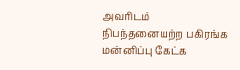அவரிடம் நிபந்தனையற்ற பகிரங்க மன்னிப்பு கேட்க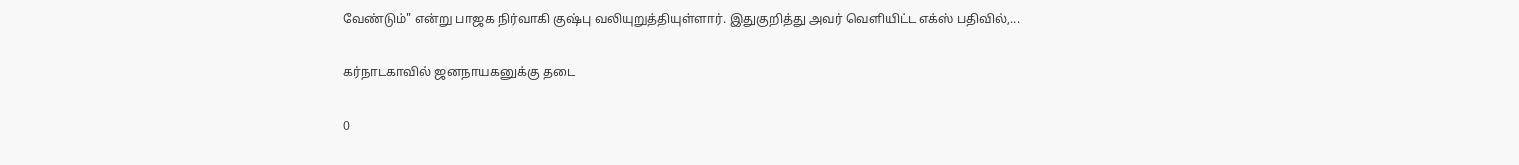வேண்டும்" என்று பாஜக நிர்வாகி குஷ்பு வலியுறுத்தியுள்ளார். இதுகுறித்து அவர் வெளியிட்ட எக்ஸ் பதிவில்,...

கர்நாடகாவில் ஜனநாயகனுக்கு தடை

0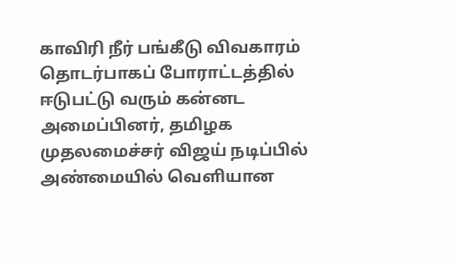காவிரி நீர் பங்கீடு விவகாரம் தொடர்பாகப் போராட்டத்தில் ஈடுபட்டு வரும் கன்னட அமைப்பினர், தமிழக முதலமைச்சர் விஜய் நடிப்பில் அண்மையில் வெளியான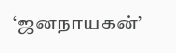‘ஜனநாயகன்’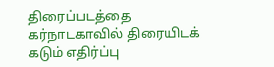திரைப்படத்தை கர்நாடகாவில் திரையிடக் கடும் எதிர்ப்பு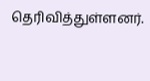தெரிவித்துள்ளனர்.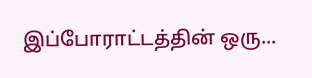இப்போராட்டத்தின் ஒரு...